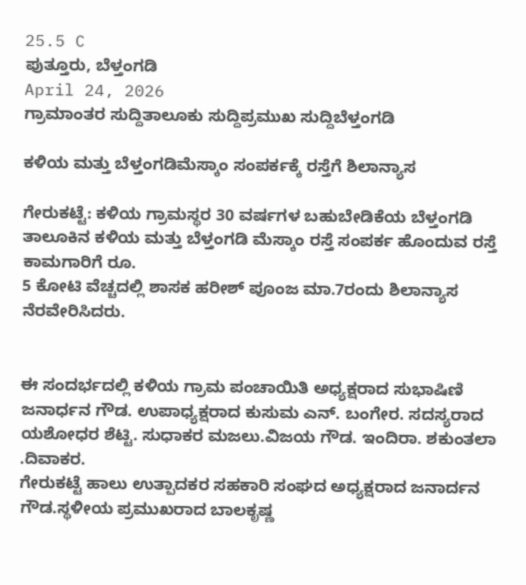25.5 C
ಪುತ್ತೂರು, ಬೆಳ್ತಂಗಡಿ
April 24, 2026
ಗ್ರಾಮಾಂತರ ಸುದ್ದಿತಾಲೂಕು ಸುದ್ದಿಪ್ರಮುಖ ಸುದ್ದಿಬೆಳ್ತಂಗಡಿ

ಕಳಿಯ ಮತ್ತು ಬೆಳ್ತಂಗಡಿಮೆಸ್ಕಾಂ ಸಂಪರ್ಕಕ್ಕೆ ರಸ್ತೆಗೆ ಶಿಲಾನ್ಯಾಸ

ಗೇರುಕಟ್ಟೆ: ಕಳಿಯ ಗ್ರಾಮಸ್ಥರ 30 ವರ್ಷಗಳ ಬಹುಬೇಡಿಕೆಯ ಬೆಳ್ತಂಗಡಿ ತಾಲೂಕಿನ ಕಳಿಯ ಮತ್ತು ಬೆಳ್ತಂಗಡಿ ಮೆಸ್ಕಾಂ ರಸ್ತೆ ಸಂಪರ್ಕ ಹೊಂದುವ ರಸ್ತೆ ಕಾಮಗಾರಿಗೆ ರೂ.
5 ಕೋಟಿ ವೆಚ್ಚದಲ್ಲಿ ಶಾಸಕ ಹರೀಶ್ ಪೂಂಜ ಮಾ.7ರಂದು ಶಿಲಾನ್ಯಾಸ ನೆರವೇರಿಸಿದರು.


ಈ ಸಂದರ್ಭದಲ್ಲಿ ಕಳಿಯ ಗ್ರಾಮ ಪಂಚಾಯಿತಿ ಅಧ್ಯಕ್ಷರಾದ ಸುಭಾಷಿಣಿ ಜನಾರ್ಧನ ಗೌಡ. ಉಪಾಧ್ಯಕ್ಷರಾದ ಕುಸುಮ ಎನ್. ಬಂಗೇರ. ಸದಸ್ಯರಾದ ಯಶೋಧರ ಶೆಟ್ಟಿ. ಸುಧಾಕರ ಮಜಲು.ವಿಜಯ ಗೌಡ. ಇಂದಿರಾ. ಶಕುಂತಲಾ .ದಿವಾಕರ.
ಗೇರುಕಟ್ಟೆ ಹಾಲು ಉತ್ಪಾದಕರ ಸಹಕಾರಿ ಸಂಘದ ಅಧ್ಯಕ್ಷರಾದ ಜನಾರ್ದನ ಗೌಡ.ಸ್ಥಳೀಯ ಪ್ರಮುಖರಾದ ಬಾಲಕೃಷ್ಣ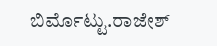ಬಿರ್ಮೊಟ್ಟು.ರಾಜೇಶ್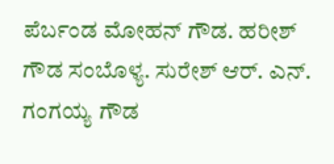ಪೆರ್ಬಂಡ ಮೋಹನ್ ಗೌಡ. ಹರೀಶ್ ಗೌಡ ಸಂಬೊಳ್ಯ. ಸುರೇಶ್ ಆರ್. ಎನ್. ಗಂಗಯ್ಯ ಗೌಡ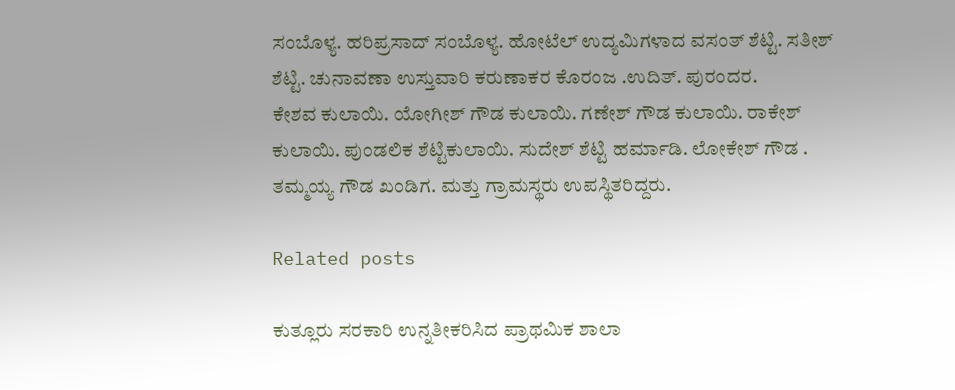ಸಂಬೊಳ್ಯ. ಹರಿಪ್ರಸಾದ್ ಸಂಬೊಳ್ಯ. ಹೋಟೆಲ್ ಉದ್ಯಮಿಗಳಾದ ವಸಂತ್ ಶೆಟ್ಟಿ. ಸತೀಶ್ ಶೆಟ್ಟಿ. ಚುನಾವಣಾ ಉಸ್ತುವಾರಿ ಕರುಣಾಕರ ಕೊರಂಜ .ಉದಿತ್. ಪುರಂದರ.
ಕೇಶವ ಕುಲಾಯಿ. ಯೋಗೀಶ್ ಗೌಡ ಕುಲಾಯಿ. ಗಣೇಶ್ ಗೌಡ ಕುಲಾಯಿ. ರಾಕೇಶ್ ಕುಲಾಯಿ. ಪುಂಡಲಿಕ ಶೆಟ್ಟಿಕುಲಾಯಿ. ಸುದೇಶ್ ಶೆಟ್ಟಿ ಹರ್ಮಾಡಿ. ಲೋಕೇಶ್ ಗೌಡ . ತಮ್ಮಯ್ಯ ಗೌಡ ಖಂಡಿಗ. ಮತ್ತು ಗ್ರಾಮಸ್ಥರು ಉಪಸ್ಥಿತರಿದ್ದರು.

Related posts

ಕುತ್ಲೂರು ಸರಕಾರಿ ಉನ್ನತೀಕರಿಸಿದ ಪ್ರಾಥಮಿಕ ಶಾಲಾ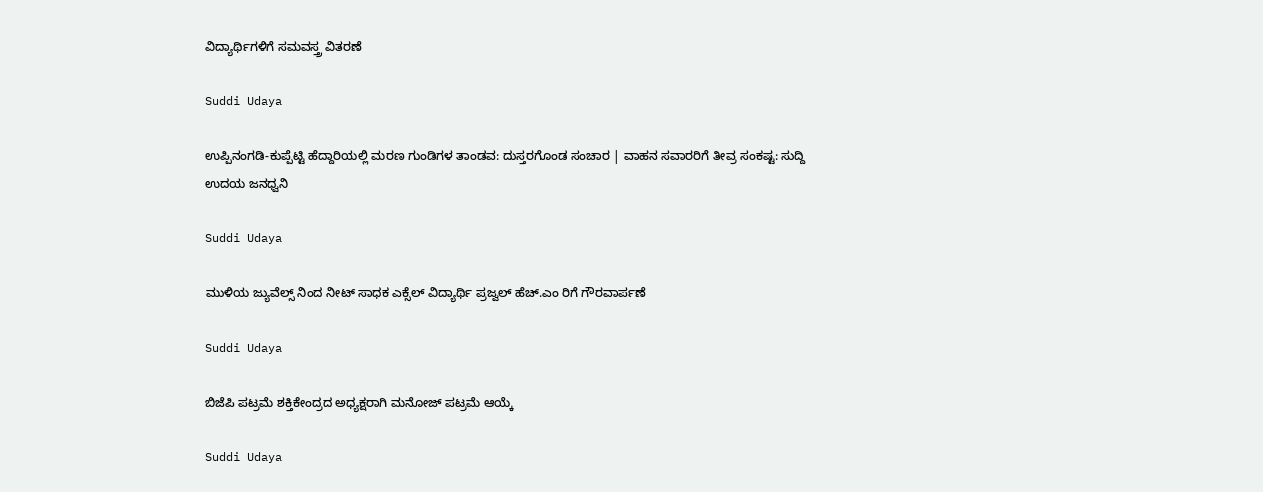ವಿದ್ಯಾರ್ಥಿಗಳಿಗೆ ಸಮವಸ್ತ್ರ ವಿತರಣೆ

Suddi Udaya

ಉಪ್ಪಿನಂಗಡಿ-ಕುಪ್ಪೆಟ್ಟಿ ಹೆದ್ದಾರಿಯಲ್ಲಿ ಮರಣ ಗುಂಡಿಗಳ ತಾಂಡವ: ದುಸ್ತರಗೊಂಡ ಸಂಚಾರ | ವಾಹನ ಸವಾರರಿಗೆ ತೀವ್ರ ಸಂಕಷ್ಟ: ಸುದ್ದಿ ಉದಯ ಜನಧ್ವನಿ

Suddi Udaya

ಮುಳಿಯ ಜ್ಯುವೆಲ್ಸ್ ನಿಂದ ನೀಟ್ ಸಾಧಕ ಎಕ್ಸೆಲ್ ವಿದ್ಯಾರ್ಥಿ ಪ್ರಜ್ವಲ್ ಹೆಚ್.ಎಂ ರಿಗೆ ಗೌರವಾರ್ಪಣೆ

Suddi Udaya

ಬಿಜೆಪಿ ಪಟ್ರಮೆ ಶಕ್ತಿಕೇಂದ್ರದ ಅಧ್ಯಕ್ಷರಾಗಿ ಮನೋಜ್ ಪಟ್ರಮೆ ಆಯ್ಕೆ

Suddi Udaya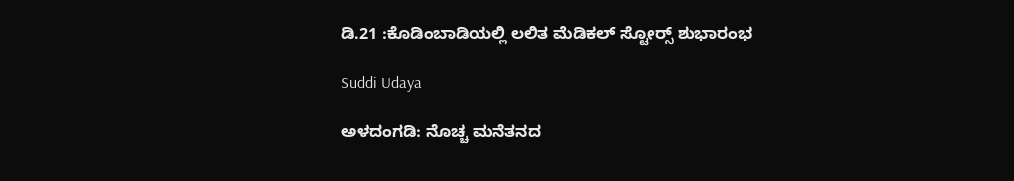ಡಿ.21 :ಕೊಡಿಂಬಾಡಿಯಲ್ಲಿ ಲಲಿತ ಮೆಡಿಕಲ್ ಸ್ಟೋರ್‍ಸ್ ಶುಭಾರಂಭ

Suddi Udaya

ಅಳದಂಗಡಿ: ನೊಚ್ಚ ಮನೆತನದ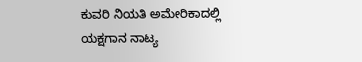ಕುವರಿ ನಿಯತಿ ಅಮೇರಿಕಾದಲ್ಲಿ ಯಕ್ಷಗಾನ ನಾಟ್ಯ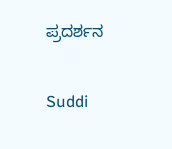ಪ್ರದರ್ಶನ

Suddi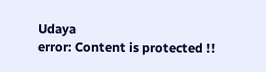Udaya
error: Content is protected !!